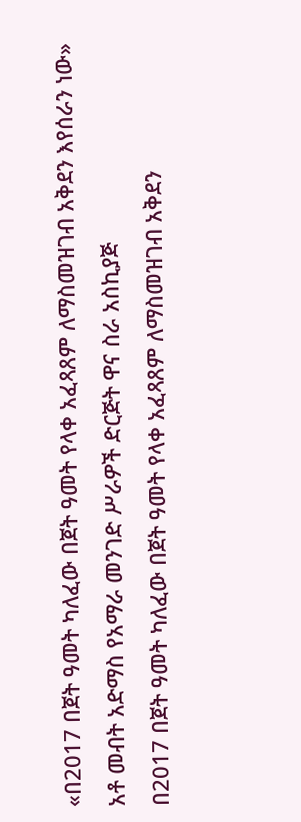«በ2017 በጀት ዓመት ካለፈው በጀት ዓመት የላቀ አፈጻጸም ለማስመዝገብ አቅደን እየሰራን ነው» አቶ መብት አድማስ የአማራ መንገድ ሥራዎች ድርጅት ዋና ስራ አስኪያጅ
በ2017 በጀት ዓመት ካለፈው በጀት ዓመት የላቀ አፈጻጸም ለማስመዝገብ አቅደን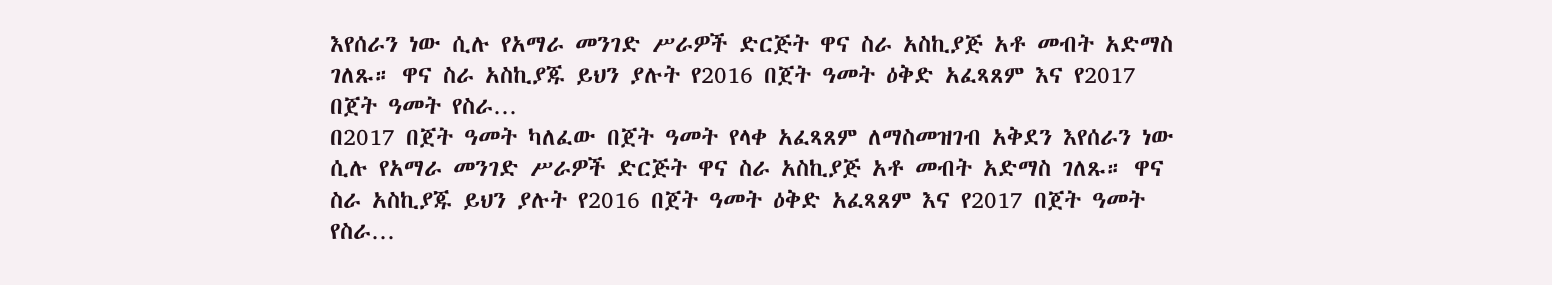እየሰራን ነው ሲሉ የአማራ መንገድ ሥራዎች ድርጅት ዋና ስራ አስኪያጅ አቶ መብት አድማስ ገለጹ። ዋና ስራ አስኪያጁ ይህን ያሉት የ2016 በጀት ዓመት ዕቅድ አፈጻጸም እና የ2017 በጀት ዓመት የስራ…
በ2017 በጀት ዓመት ካለፈው በጀት ዓመት የላቀ አፈጻጸም ለማስመዝገብ አቅደን እየሰራን ነው ሲሉ የአማራ መንገድ ሥራዎች ድርጅት ዋና ስራ አስኪያጅ አቶ መብት አድማስ ገለጹ። ዋና ስራ አስኪያጁ ይህን ያሉት የ2016 በጀት ዓመት ዕቅድ አፈጻጸም እና የ2017 በጀት ዓመት የስራ…